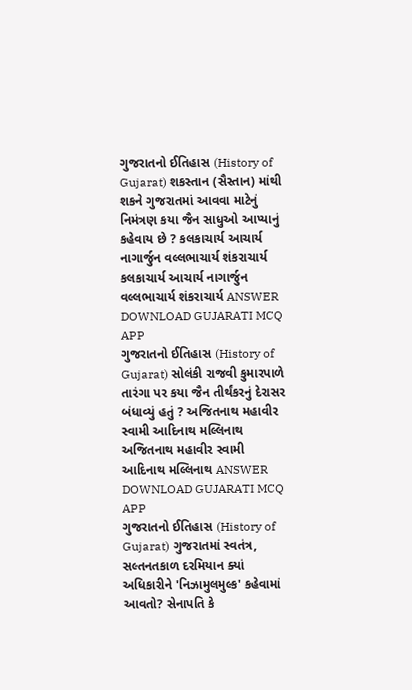ગુજરાતનો ઈતિહાસ (History of Gujarat) શકસ્તાન (સૈસ્તાન) માંથી શકને ગુજરાતમાં આવવા માટેનું નિમંત્રણ કયા જૈન સાધુઓ આપ્યાનું કહેવાય છે ? કલકાચાર્ય આચાર્ય નાગાર્જુન વલ્લભાચાર્ય શંકરાચાર્ય કલકાચાર્ય આચાર્ય નાગાર્જુન વલ્લભાચાર્ય શંકરાચાર્ય ANSWER DOWNLOAD GUJARATI MCQ APP
ગુજરાતનો ઈતિહાસ (History of Gujarat) સોલંકી રાજવી કુમારપાળે તારંગા પર કયા જૈન તીર્થંકરનું દેરાસર બંધાવ્યું હતું ? અજિતનાથ મહાવીર સ્વામી આદિનાથ મલ્લિનાથ અજિતનાથ મહાવીર સ્વામી આદિનાથ મલ્લિનાથ ANSWER DOWNLOAD GUJARATI MCQ APP
ગુજરાતનો ઈતિહાસ (History of Gujarat) ગુજરાતમાં સ્વતંત્ર, સલ્તનતકાળ દરમિયાન ક્યાં અધિકારીને 'નિઝામુલમુલ્ક' કહેવામાં આવતો? સેનાપતિ કે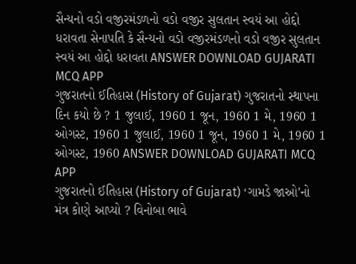સૈન્યનો વડો વજીરમંડળનો વડો વજીર સુલતાન સ્વયં આ હોદ્દો ધરાવતા સેનાપતિ કે સૈન્યનો વડો વજીરમંડળનો વડો વજીર સુલતાન સ્વયં આ હોદ્દો ધરાવતા ANSWER DOWNLOAD GUJARATI MCQ APP
ગુજરાતનો ઈતિહાસ (History of Gujarat) ગુજરાતનો સ્થાપના દિન કયો છે ? 1 જુલાઈ, 1960 1 જૂન, 1960 1 મે, 1960 1 ઓગસ્ટ, 1960 1 જુલાઈ, 1960 1 જૂન, 1960 1 મે, 1960 1 ઓગસ્ટ, 1960 ANSWER DOWNLOAD GUJARATI MCQ APP
ગુજરાતનો ઈતિહાસ (History of Gujarat) ‘ગામડે જાઓ’નો મંત્ર કોણે આપ્યો ? વિનોબા ભાવે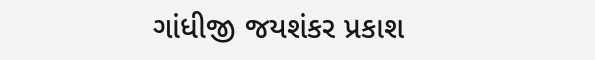ગાંધીજી જયશંકર પ્રકાશ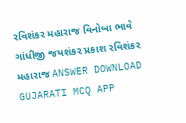રવિશંકર મહારાજ વિનોબા ભાવે ગાંધીજી જયશંકર પ્રકાશ રવિશંકર મહારાજ ANSWER DOWNLOAD GUJARATI MCQ APP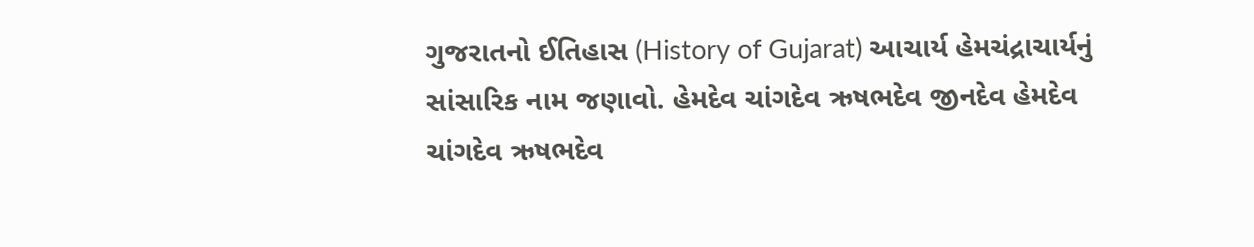ગુજરાતનો ઈતિહાસ (History of Gujarat) આચાર્ય હેમચંદ્રાચાર્યનું સાંસારિક નામ જણાવો. હેમદેવ ચાંગદેવ ઋષભદેવ જીનદેવ હેમદેવ ચાંગદેવ ઋષભદેવ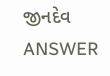જીનદેવ ANSWER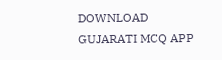DOWNLOAD GUJARATI MCQ APP